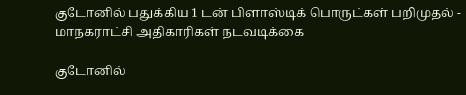குடோனில் பதுக்கிய 1 டன் பிளாஸ்டிக் பொருட்கள் பறிமுதல் - மாநகராட்சி அதிகாரிகள் நடவடிக்கை

குடோனில்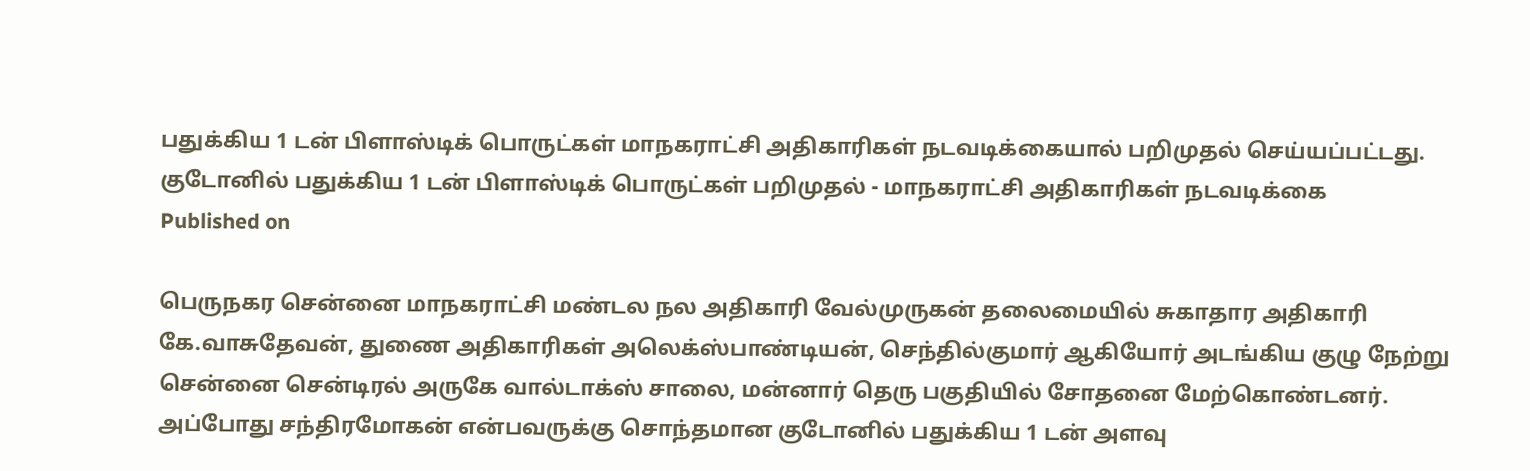பதுக்கிய 1 டன் பிளாஸ்டிக் பொருட்கள் மாநகராட்சி அதிகாரிகள் நடவடிக்கையால் பறிமுதல் செய்யப்பட்டது.
குடோனில் பதுக்கிய 1 டன் பிளாஸ்டிக் பொருட்கள் பறிமுதல் - மாநகராட்சி அதிகாரிகள் நடவடிக்கை
Published on

பெருநகர சென்னை மாநகராட்சி மண்டல நல அதிகாரி வேல்முருகன் தலைமையில் சுகாதார அதிகாரி கே.வாசுதேவன், துணை அதிகாரிகள் அலெக்ஸ்பாண்டியன், செந்தில்குமார் ஆகியோர் அடங்கிய குழு நேற்று சென்னை சென்டிரல் அருகே வால்டாக்ஸ் சாலை, மன்னார் தெரு பகுதியில் சோதனை மேற்கொண்டனர். அப்போது சந்திரமோகன் என்பவருக்கு சொந்தமான குடோனில் பதுக்கிய 1 டன் அளவு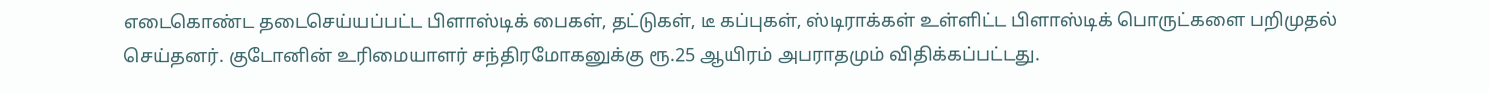எடைகொண்ட தடைசெய்யப்பட்ட பிளாஸ்டிக் பைகள், தட்டுகள், டீ கப்புகள், ஸ்டிராக்கள் உள்ளிட்ட பிளாஸ்டிக் பொருட்களை பறிமுதல் செய்தனர். குடோனின் உரிமையாளர் சந்திரமோகனுக்கு ரூ.25 ஆயிரம் அபராதமும் விதிக்கப்பட்டது.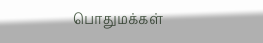பொதுமக்கள்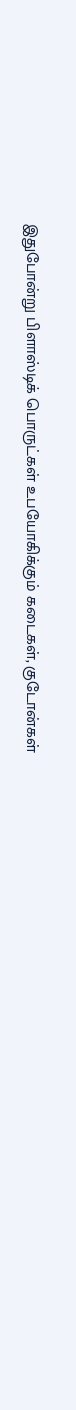இதுபோன்று பிளாஸ்டிக் பொருட்கள் உபயோகிக்கும் கடைகள், குடோன்கள்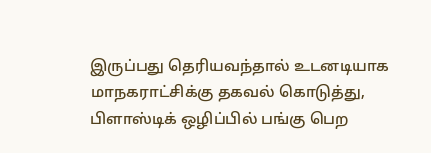இருப்பது தெரியவந்தால் உடனடியாக மாநகராட்சிக்கு தகவல் கொடுத்து, பிளாஸ்டிக் ஒழிப்பில் பங்கு பெற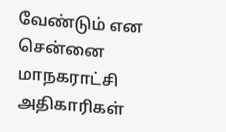வேண்டும் என சென்னை மாநகராட்சி அதிகாரிகள்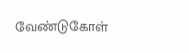வேண்டுகோள்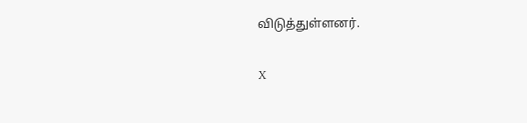விடுத்துள்ளனர்.

X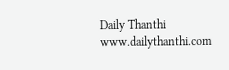Daily Thanthi
www.dailythanthi.com